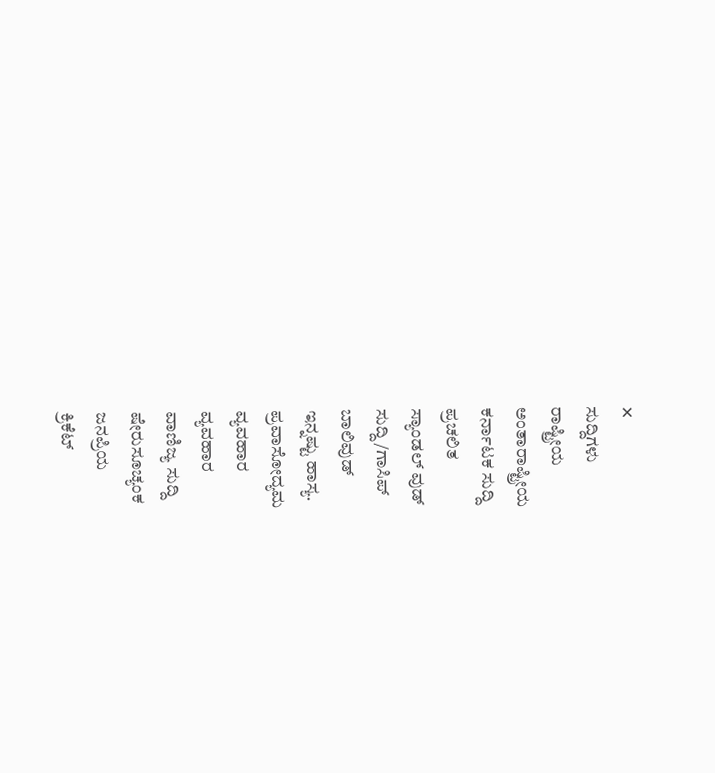✕
ಸುದ್ದಿಗಳು
ರಾಷ್ಟ್ರೀಯ
ಅಂತಾರಾಷ್ಟ್ರೀಯ
ಕರ್ನಾಟಕ ಸುದ್ದಿ
ಪ್ರಚಲಿತ
ಸ್ಯಾಂಡಲ್ ವುಡ್
ಸುದ್ದಿ/ಗಾಸಿಪ್
ಬಾಲಿವುಡ್
ಇನ್ನಷ್ಟು ಹಾಸ್ಯ.
ಪ್ರವಾಸೋದ್ಯಮ
ವ್ಯವಹಾರ
ವ್ಯವಹಾರ
ವಾಣಿಜ್ಯ ಸುದ್ದಿ
ಷೇರುಸೂಚ್ಯಂಕ
ಜನಪ್ರಿಯ
ಕ್ರಿಕೆಟ್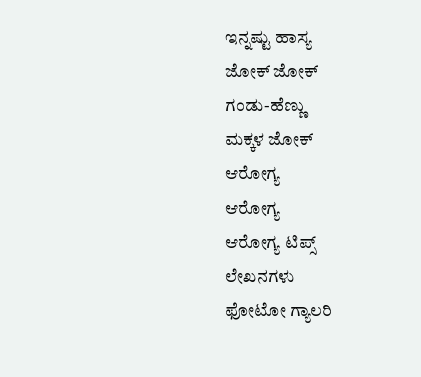ಇನ್ನಷ್ಟು ಹಾಸ್ಯ
ಜೋಕ್ ಜೋಕ್
ಗಂಡು-ಹೆಣ್ಣು
ಮಕ್ಕಳ ಜೋಕ್
ಆರೋಗ್ಯ
ಆರೋಗ್ಯ
ಆರೋಗ್ಯ ಟಿಪ್ಸ್
ಲೇಖನಗಳು
ಫೋಟೋ ಗ್ಯಾಲರಿ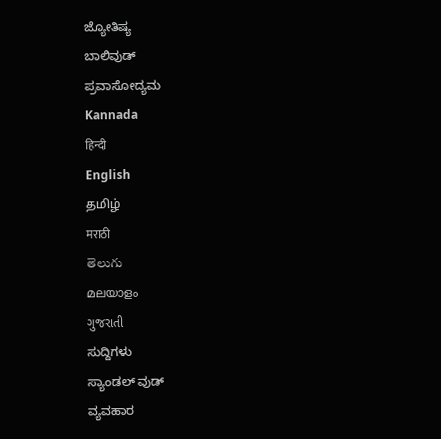ಜ್ಯೋತಿಷ್ಯ
ಬಾಲಿವುಡ್
ಪ್ರವಾಸೋದ್ಯಮ
Kannada
हिन्दी
English
தமிழ்
मराठी
తెలుగు
മലയാളം
ગુજરાતી
ಸುದ್ದಿಗಳು
ಸ್ಯಾಂಡಲ್ ವುಡ್
ವ್ಯವಹಾರ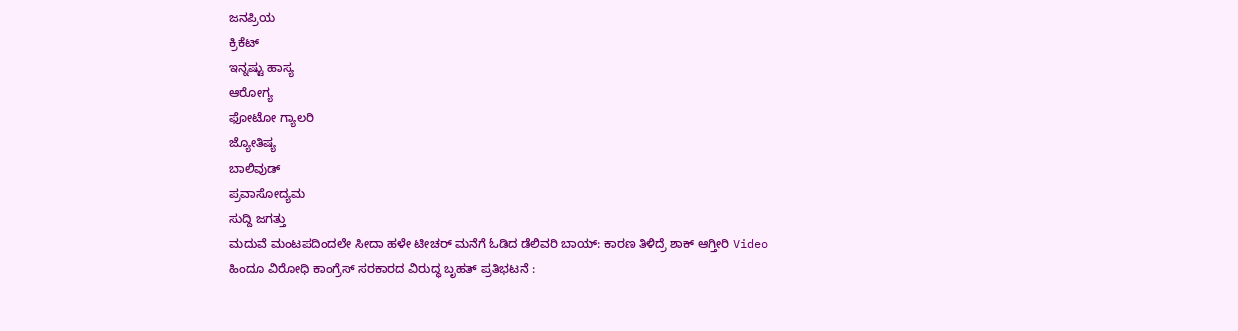ಜನಪ್ರಿಯ
ಕ್ರಿಕೆಟ್
ಇನ್ನಷ್ಟು ಹಾಸ್ಯ
ಆರೋಗ್ಯ
ಫೋಟೋ ಗ್ಯಾಲರಿ
ಜ್ಯೋತಿಷ್ಯ
ಬಾಲಿವುಡ್
ಪ್ರವಾಸೋದ್ಯಮ
ಸುದ್ದಿ ಜಗತ್ತು
ಮದುವೆ ಮಂಟಪದಿಂದಲೇ ಸೀದಾ ಹಳೇ ಟೀಚರ್ ಮನೆಗೆ ಓಡಿದ ಡೆಲಿವರಿ ಬಾಯ್: ಕಾರಣ ತಿಳಿದ್ರೆ ಶಾಕ್ ಆಗ್ತೀರಿ Video
ಹಿಂದೂ ವಿರೋಧಿ ಕಾಂಗ್ರೆಸ್ ಸರಕಾರದ ವಿರುದ್ಧ ಬೃಹತ್ ಪ್ರತಿಭಟನೆ :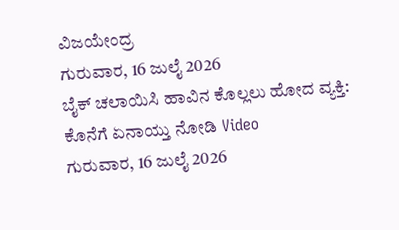ವಿಜಯೇಂದ್ರ
ಗುರುವಾರ, 16 ಜುಲೈ 2026
ಬೈಕ್ ಚಲಾಯಿಸಿ ಹಾವಿನ ಕೊಲ್ಲಲು ಹೋದ ವ್ಯಕ್ತಿ: ಕೊನೆಗೆ ಏನಾಯ್ತು ನೋಡಿ Video
ಗುರುವಾರ, 16 ಜುಲೈ 2026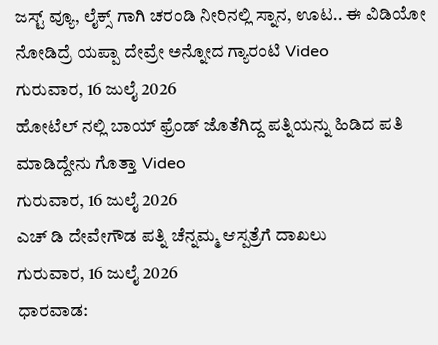ಜಸ್ಟ್ ವ್ಯೂ, ಲೈಕ್ಸ್ ಗಾಗಿ ಚರಂಡಿ ನೀರಿನಲ್ಲಿ ಸ್ನಾನ, ಊಟ.. ಈ ವಿಡಿಯೋ ನೋಡಿದ್ರೆ ಯಪ್ಪಾ ದೇವ್ರೇ ಅನ್ನೋದ ಗ್ಯಾರಂಟಿ Video
ಗುರುವಾರ, 16 ಜುಲೈ 2026
ಹೋಟೆಲ್ ನಲ್ಲಿ ಬಾಯ್ ಫ್ರೆಂಡ್ ಜೊತೆಗಿದ್ದ ಪತ್ನಿಯನ್ನು ಹಿಡಿದ ಪತಿ ಮಾಡಿದ್ದೇನು ಗೊತ್ತಾ Video
ಗುರುವಾರ, 16 ಜುಲೈ 2026
ಎಚ್ ಡಿ ದೇವೇಗೌಡ ಪತ್ನಿ ಚೆನ್ನಮ್ಮ ಆಸ್ಪತ್ರೆಗೆ ದಾಖಲು
ಗುರುವಾರ, 16 ಜುಲೈ 2026
ಧಾರವಾಡ: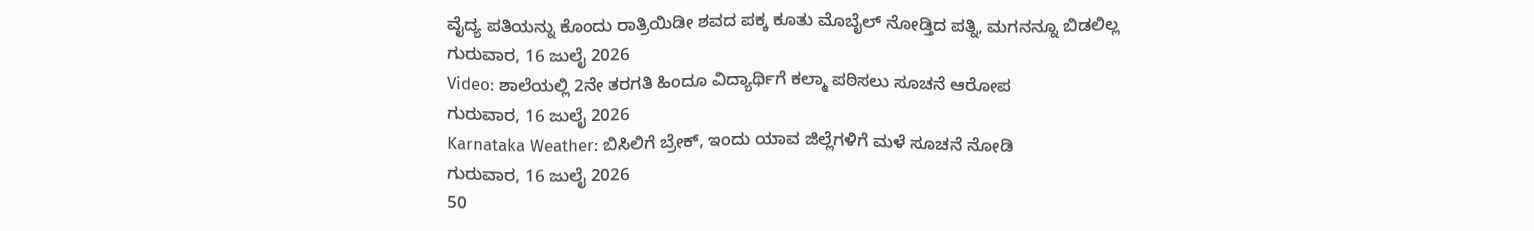ವೈದ್ಯ ಪತಿಯನ್ನು ಕೊಂದು ರಾತ್ರಿಯಿಡೀ ಶವದ ಪಕ್ಕ ಕೂತು ಮೊಬೈಲ್ ನೋಡ್ತಿದ ಪತ್ನಿ, ಮಗನನ್ನೂ ಬಿಡಲಿಲ್ಲ
ಗುರುವಾರ, 16 ಜುಲೈ 2026
Video: ಶಾಲೆಯಲ್ಲಿ 2ನೇ ತರಗತಿ ಹಿಂದೂ ವಿದ್ಯಾರ್ಥಿಗೆ ಕಲ್ಮಾ ಪಠಿಸಲು ಸೂಚನೆ ಆರೋಪ
ಗುರುವಾರ, 16 ಜುಲೈ 2026
Karnataka Weather: ಬಿಸಿಲಿಗೆ ಬ್ರೇಕ್, ಇಂದು ಯಾವ ಜಿಲ್ಲೆಗಳಿಗೆ ಮಳೆ ಸೂಚನೆ ನೋಡಿ
ಗುರುವಾರ, 16 ಜುಲೈ 2026
50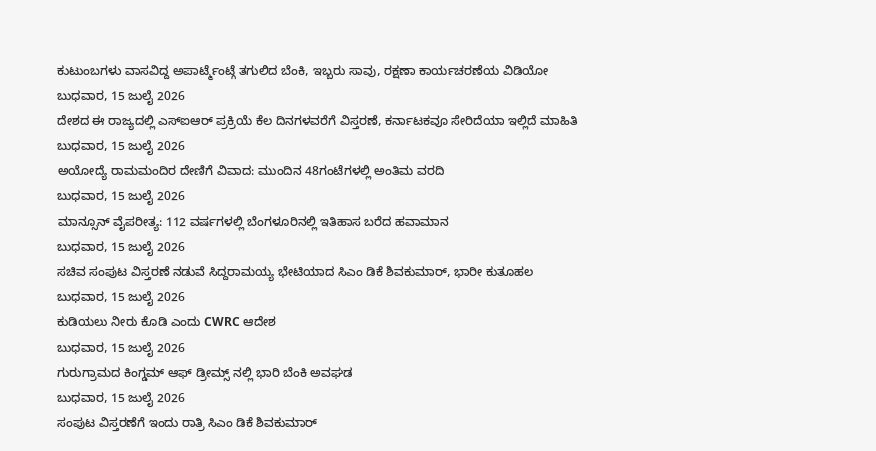ಕುಟುಂಬಗಳು ವಾಸವಿದ್ದ ಅಪಾರ್ಟ್ಮೆಂಟ್ಗೆ ತಗುಲಿದ ಬೆಂಕಿ, ಇಬ್ಬರು ಸಾವು, ರಕ್ಷಣಾ ಕಾರ್ಯಚರಣೆಯ ವಿಡಿಯೋ
ಬುಧವಾರ, 15 ಜುಲೈ 2026
ದೇಶದ ಈ ರಾಜ್ಯದಲ್ಲಿ ಎಸ್ಐಆರ್ ಪ್ರಕ್ರಿಯೆ ಕೆಲ ದಿನಗಳವರೆಗೆ ವಿಸ್ತರಣೆ, ಕರ್ನಾಟಕವೂ ಸೇರಿದೆಯಾ ಇಲ್ಲಿದೆ ಮಾಹಿತಿ
ಬುಧವಾರ, 15 ಜುಲೈ 2026
ಅಯೋದ್ಯೆ ರಾಮಮಂದಿರ ದೇಣಿಗೆ ವಿವಾದ: ಮುಂದಿನ 48ಗಂಟೆಗಳಲ್ಲಿ ಅಂತಿಮ ವರದಿ
ಬುಧವಾರ, 15 ಜುಲೈ 2026
ಮಾನ್ಸೂನ್ ವೈಪರೀತ್ಯ: 112 ವರ್ಷಗಳಲ್ಲಿ ಬೆಂಗಳೂರಿನಲ್ಲಿ ಇತಿಹಾಸ ಬರೆದ ಹವಾಮಾನ
ಬುಧವಾರ, 15 ಜುಲೈ 2026
ಸಚಿವ ಸಂಪುಟ ವಿಸ್ತರಣೆ ನಡುವೆ ಸಿದ್ದರಾಮಯ್ಯ ಭೇಟಿಯಾದ ಸಿಎಂ ಡಿಕೆ ಶಿವಕುಮಾರ್, ಭಾರೀ ಕುತೂಹಲ
ಬುಧವಾರ, 15 ಜುಲೈ 2026
ಕುಡಿಯಲು ನೀರು ಕೊಡಿ ಎಂದು CWRC ಆದೇಶ
ಬುಧವಾರ, 15 ಜುಲೈ 2026
ಗುರುಗ್ರಾಮದ ಕಿಂಗ್ಡಮ್ ಆಫ್ ಡ್ರೀಮ್ಸ್ ನಲ್ಲಿ ಭಾರಿ ಬೆಂಕಿ ಅವಘಡ
ಬುಧವಾರ, 15 ಜುಲೈ 2026
ಸಂಪುಟ ವಿಸ್ತರಣೆಗೆ ಇಂದು ರಾತ್ರಿ ಸಿಎಂ ಡಿಕೆ ಶಿವಕುಮಾರ್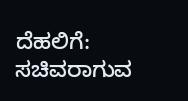ದೆಹಲಿಗೆ: ಸಚಿವರಾಗುವ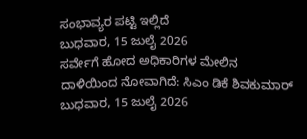ಸಂಭಾವ್ಯರ ಪಟ್ಟಿ ಇಲ್ಲಿದೆ
ಬುಧವಾರ, 15 ಜುಲೈ 2026
ಸರ್ವೇಗೆ ಹೋದ ಅಧಿಕಾರಿಗಳ ಮೇಲಿನ ದಾಳಿಯಿಂದ ನೋವಾಗಿದೆ: ಸಿಎಂ ಡಿಕೆ ಶಿವಕುಮಾರ್
ಬುಧವಾರ, 15 ಜುಲೈ 2026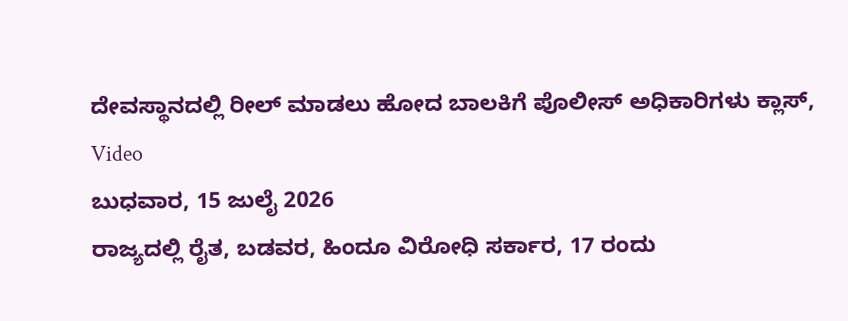ದೇವಸ್ಥಾನದಲ್ಲಿ ರೀಲ್ ಮಾಡಲು ಹೋದ ಬಾಲಕಿಗೆ ಪೊಲೀಸ್ ಅಧಿಕಾರಿಗಳು ಕ್ಲಾಸ್, Video
ಬುಧವಾರ, 15 ಜುಲೈ 2026
ರಾಜ್ಯದಲ್ಲಿ ರೈತ, ಬಡವರ, ಹಿಂದೂ ವಿರೋಧಿ ಸರ್ಕಾರ, 17 ರಂದು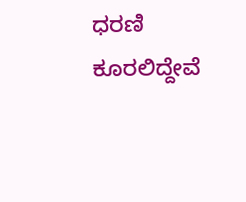ಧರಣಿ ಕೂರಲಿದ್ದೇವೆ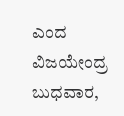ಎಂದ ವಿಜಯೇಂದ್ರ
ಬುಧವಾರ,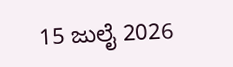15 ಜುಲೈ 2026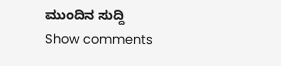ಮುಂದಿನ ಸುದ್ದಿ
Show comments